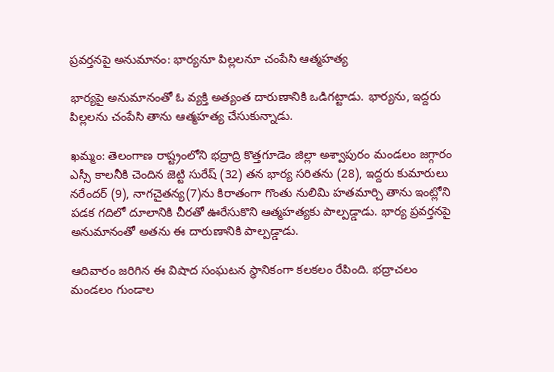ప్రవర్తనపై అనుమానం: భార్యనూ పిల్లలనూ చంపేసి ఆత్మహత్య

భార్యపై అనుమానంతో ఓ వ్యక్తి అత్యంత దారుణానికి ఒడిగట్టాడు. భార్యను, ఇద్దరు పిల్లలను చంపేసి తాను ఆత్మహత్య చేసుకున్నాడు.

ఖమ్మం: తెలంగాణ రాష్ట్రంలోని భద్రాద్రి కొత్తగూడెం జిల్లా అశ్వాపురం మండలం జగ్గారం ఎస్సీ కాలనీకి చెందిన జెట్టి సురేష్ (32) తన భార్య సరితను (28), ఇద్దరు కుమారులు నరేందర్ (9), నాగచైతన్య(7)ను కిరాతంగా గొంతు నులిమి హతమార్చి తాను ఇంట్లోని పడక గదిలో దూలానికి చీరతో ఊరేసుకొని ఆత్మహత్యకు పాల్పడ్డాడు. భార్య ప్రవర్తనపై అనుమానంతో అతను ఈ దారుణానికి పాల్పడ్డాడు.

ఆదివారం జరిగిన ఈ విషాద సంఘటన స్థానికంగా కలకలం రేపింది. భద్రాచలం మండలం గుండాల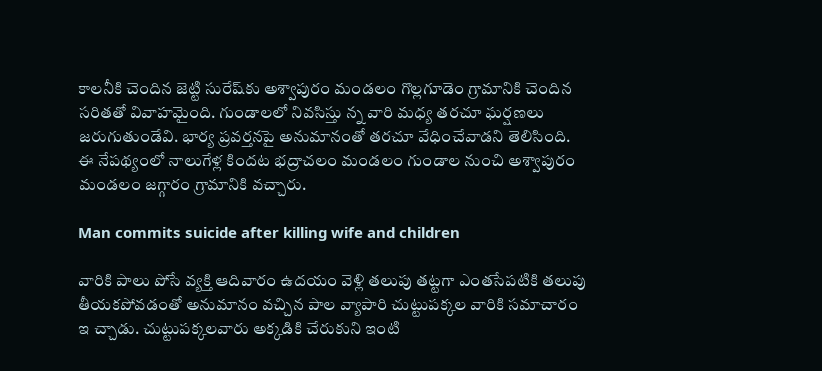కాలనీకి చెందిన జెట్టి సురేష్‌కు అశ్వాపురం మండలం గొల్లగూడెం గ్రామానికి చెందిన సరితతో వివాహమైంది. గుండాలలో నివసిస్తు న్న వారి మధ్య తరచూ ఘర్షణలు జరుగుతుండేవి. భార్య ప్రవర్తనపై అనుమానంతో తరచూ వేధించేవాడని తెలిసింది. ఈ నేపథ్యంలో నాలుగేళ్ల కిందట భద్రాచలం మండలం గుండాల నుంచి అశ్వాపురం మండలం జగ్గారం గ్రామానికి వచ్చారు.

Man commits suicide after killing wife and children

వారికి పాలు పోసే వ్యక్తి ఆదివారం ఉదయం వెళ్లి తలుపు తట్టగా ఎంతసేపటికి తలుపు తీయకపోవడంతో అనుమానం వచ్చిన పాల వ్యాపారి చుట్టుపక్కల వారికి సమాచారం ఇ చ్చాడు. చుట్టుపక్కలవారు అక్కడికి చేరుకుని ఇంటి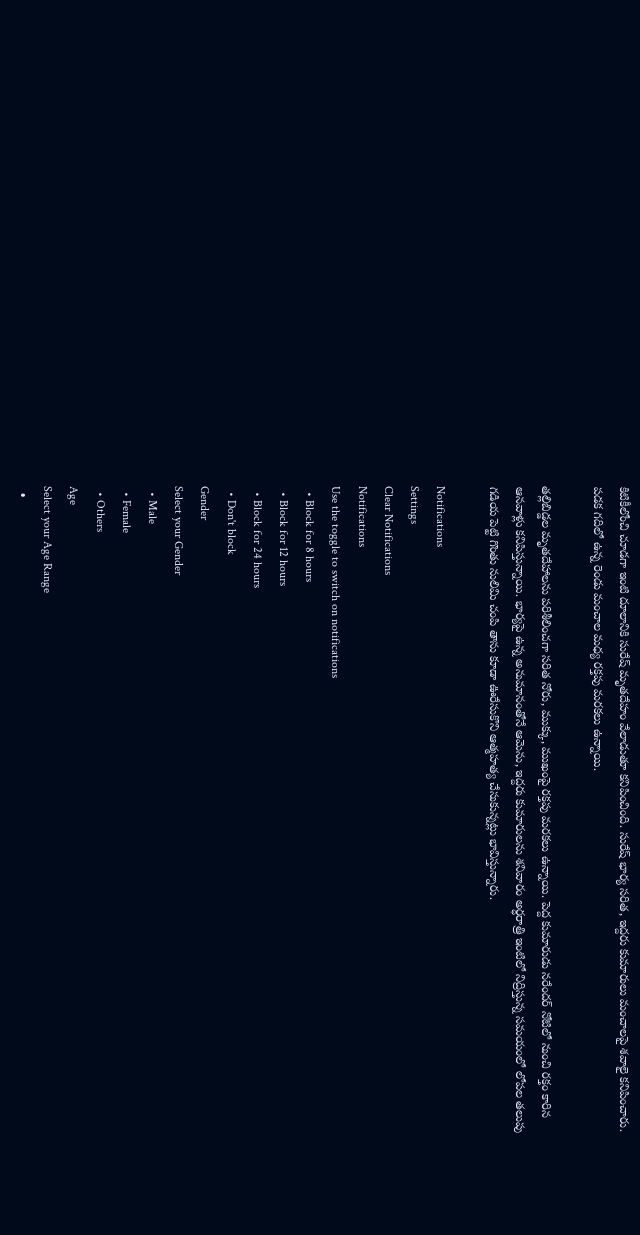కిటికీలోంచి చూడగా ఇంటి దూలానికి సురేష్ మృతదేహం వేలాడుతూ కనిపించింది. సురేష్ భార్య సరిత, ఇద్దరు కుమారులు మంచాలపై శవాలై కనిపించారు. పడక గదిలో ఉన్న రెండు మంచాల మధ్య రక్తపు మరకలు ఉన్నాయి.

తల్లిబిడ్డల మృతదేహాలను పరిశీలించగా సరిత నోరు, ముక్కు, ముఖంపై రక్తపు మరకలు ఉన్నాయి. పెద్ద కుమారుడు నరేందర్ నోటిలో నుంచి రక్తం కారిన ఆనవాళ్లు కనిపిస్తున్నాయి. భార్యపై ఉన్న అనుమానంతోనే ఆమెను, ఇద్దరు కుమారులను శనివారం అర్ధరాత్రి ఇంటిలో నిద్రిస్తున్న సమయంలో లోపల తలుపు గడియ పెట్టి గొంతు నులిమి చంపి తాను కూడా ఊరేసుకొని ఆత్మహత్య చేసుకున్నట్లు భావిస్తున్నారు.

Notifications
Settings
Clear Notifications
Notifications
Use the toggle to switch on notifications
  • Block for 8 hours
  • Block for 12 hours
  • Block for 24 hours
  • Don't block
Gender
Select your Gender
  • Male
  • Female
  • Others
Age
Select your Age Range
  •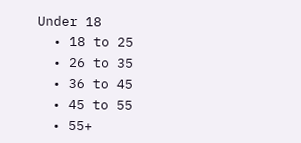Under 18
  • 18 to 25
  • 26 to 35
  • 36 to 45
  • 45 to 55
  • 55+